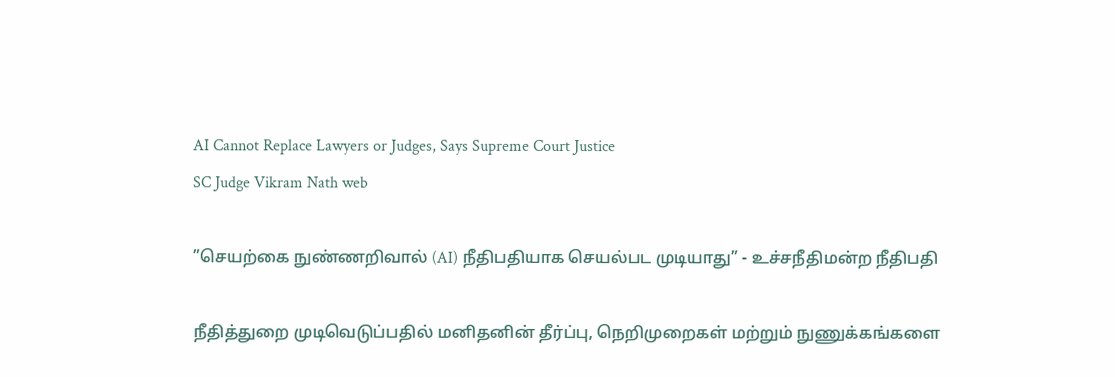AI Cannot Replace Lawyers or Judges, Says Supreme Court Justice
SC Judge Vikram Nath web

”செயற்கை நுண்ணறிவால் (AI) நீதிபதியாக செயல்பட முடியாது” - உச்சநீதிமன்ற நீதிபதி

நீதித்துறை முடிவெடுப்பதில் மனிதனின் தீர்ப்பு, நெறிமுறைகள் மற்றும் நுணுக்கங்களை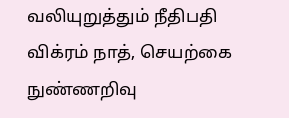வலியுறுத்தும் நீதிபதி விக்ரம் நாத், செயற்கை நுண்ணறிவு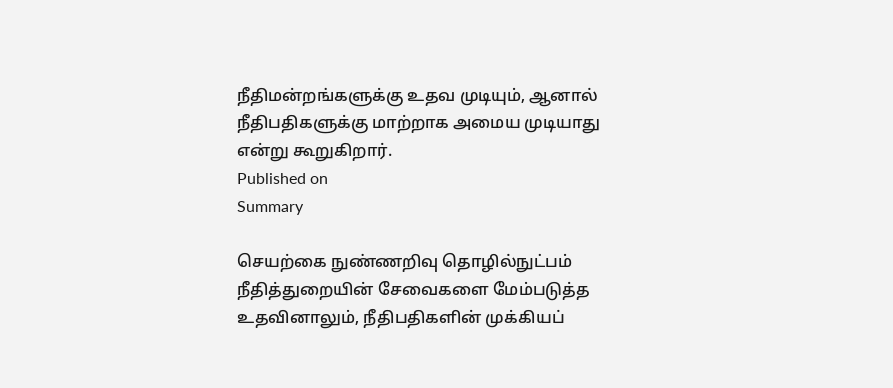நீதிமன்றங்களுக்கு உதவ முடியும், ஆனால் நீதிபதிகளுக்கு மாற்றாக அமைய முடியாது என்று கூறுகிறார்.
Published on
Summary

செயற்கை நுண்ணறிவு தொழில்நுட்பம் நீதித்துறையின் சேவைகளை மேம்படுத்த உதவினாலும், நீதிபதிகளின் முக்கியப்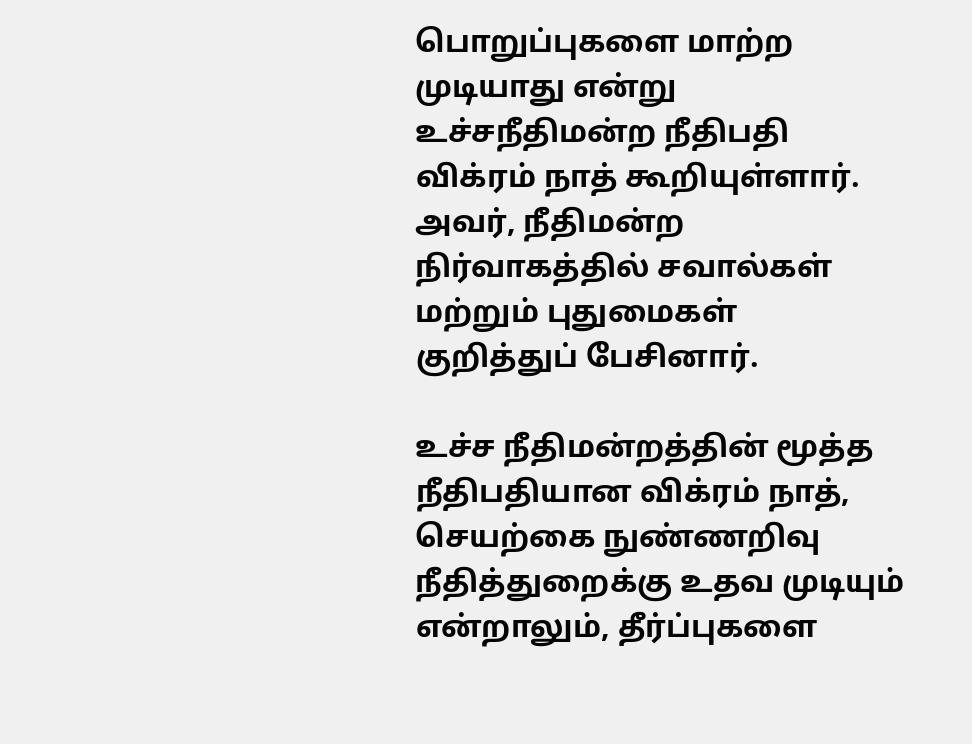பொறுப்புகளை மாற்ற முடியாது என்று உச்சநீதிமன்ற நீதிபதி விக்ரம் நாத் கூறியுள்ளார். அவர், நீதிமன்ற நிர்வாகத்தில் சவால்கள் மற்றும் புதுமைகள் குறித்துப் பேசினார்.

உச்ச நீதிமன்றத்தின் மூத்த நீதிபதியான விக்ரம் நாத், செயற்கை நுண்ணறிவு நீதித்துறைக்கு உதவ முடியும் என்றாலும், தீர்ப்புகளை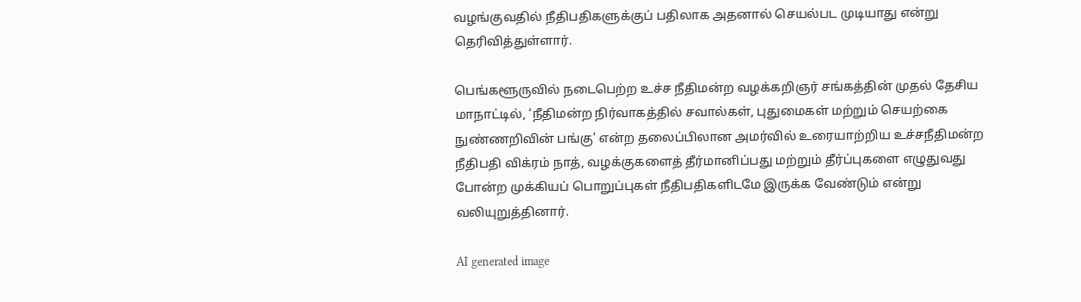வழங்குவதில் நீதிபதிகளுக்குப் பதிலாக அதனால் செயல்பட முடியாது என்று தெரிவித்துள்ளார்.

பெங்களூருவில் நடைபெற்ற உச்ச நீதிமன்ற வழக்கறிஞர் சங்கத்தின் முதல் தேசிய மாநாட்டில், ‘நீதிமன்ற நிர்வாகத்தில் சவால்கள், புதுமைகள் மற்றும் செயற்கை நுண்ணறிவின் பங்கு’ என்ற தலைப்பிலான அமர்வில் உரையாற்றிய உச்சநீதிமன்ற நீதிபதி விக்ரம் நாத், வழக்குகளைத் தீர்மானிப்பது மற்றும் தீர்ப்புகளை எழுதுவது போன்ற முக்கியப் பொறுப்புகள் நீதிபதிகளிடமே இருக்க வேண்டும் என்று வலியுறுத்தினார்.

AI generated image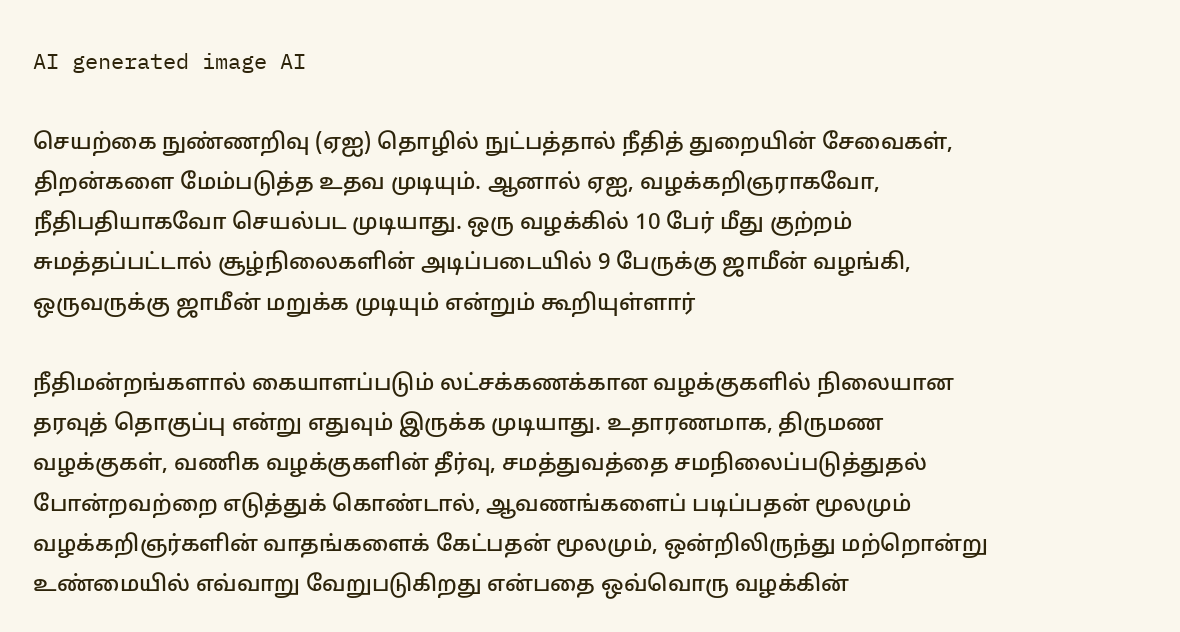AI generated image AI

செயற்கை நுண்ணறிவு (ஏஐ) தொழில் நுட்பத்தால் நீதித் துறையின் சேவைகள், திறன்களை மேம்படுத்த உதவ முடியும். ஆனால் ஏஐ, வழக்கறிஞராகவோ, நீதிபதியாகவோ செயல்பட முடியாது. ஒரு வழக்கில் 10 பேர் மீது குற்றம் சுமத்தப்பட்டால் சூழ்நிலைகளின் அடிப்படையில் 9 பேருக்கு ஜாமீன் வழங்கி, ஒருவருக்கு ஜாமீன் மறுக்க முடியும் என்றும் கூறியுள்ளார்

நீதிமன்றங்களால் கையாளப்படும் லட்சக்கணக்கான வழக்குகளில் நிலையான தரவுத் தொகுப்பு என்று எதுவும் இருக்க முடியாது. உதாரணமாக, திருமண வழக்குகள், வணிக வழக்குகளின் தீர்வு, சமத்துவத்தை சமநிலைப்படுத்துதல் போன்றவற்றை எடுத்துக் கொண்டால், ஆவணங்களைப் படிப்பதன் மூலமும் வழக்கறிஞர்களின் வாதங்களைக் கேட்பதன் மூலமும், ஒன்றிலிருந்து மற்றொன்று உண்மையில் எவ்வாறு வேறுபடுகிறது என்பதை ஒவ்வொரு வழக்கின்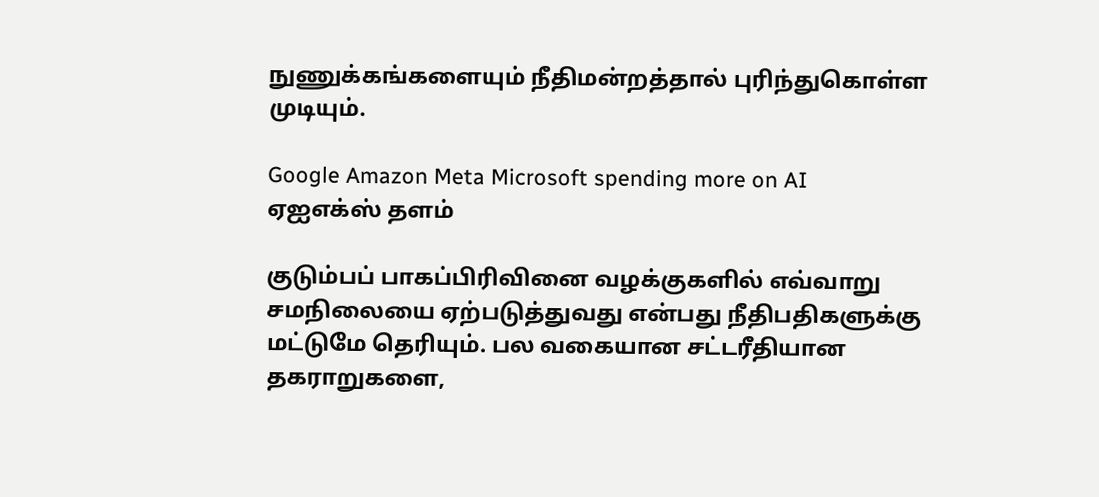நுணுக்கங்களையும் நீதிமன்றத்தால் புரிந்துகொள்ள முடியும்.

Google Amazon Meta Microsoft spending more on AI
ஏஐஎக்ஸ் தளம்

குடும்பப் பாகப்பிரிவினை வழக்குகளில் எவ்வாறு சமநிலையை ஏற்படுத்துவது என்பது நீதிபதிகளுக்கு மட்டுமே தெரியும். பல வகையான சட்டரீதியான தகராறுகளை,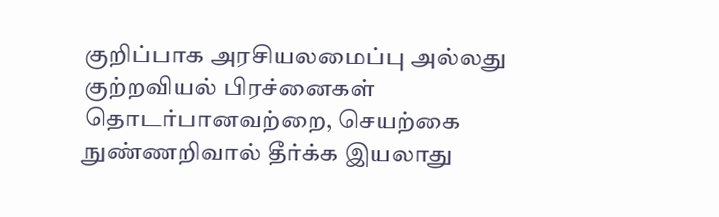குறிப்பாக அரசியலமைப்பு அல்லது குற்றவியல் பிரச்னைகள் தொடர்பானவற்றை, செயற்கை நுண்ணறிவால் தீர்க்க இயலாது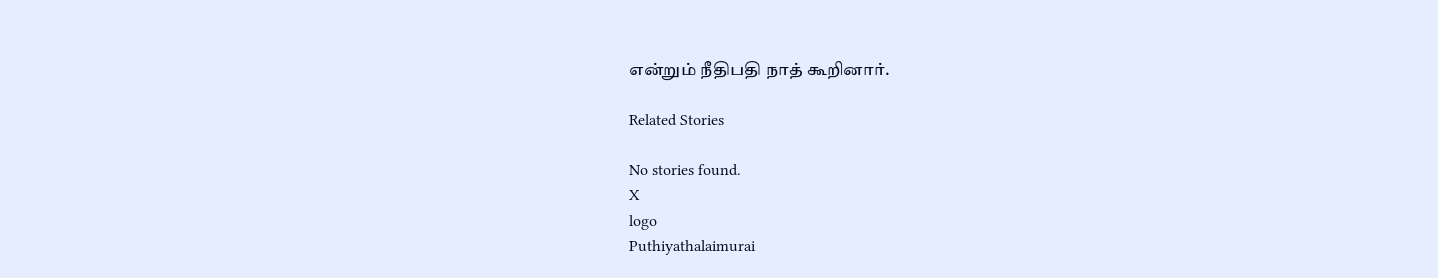என்றும் நீதிபதி நாத் கூறினார்.

Related Stories

No stories found.
X
logo
Puthiyathalaimurai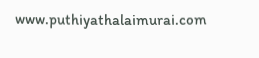www.puthiyathalaimurai.com